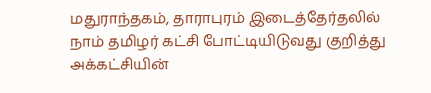மதுராந்தகம், தாராபுரம் இடைத்தேர்தலில் நாம் தமிழர் கட்சி போட்டியிடுவது குறித்து அக்கட்சியின்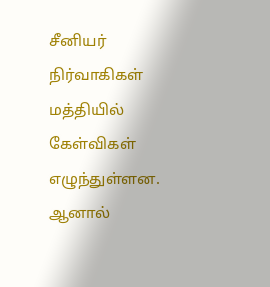சீனியர் நிர்வாகிகள் மத்தியில் கேள்விகள் எழுந்துள்ளன. ஆனால்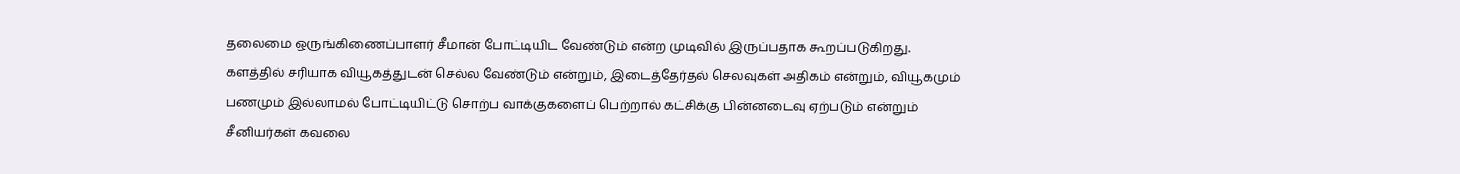தலைமை ஒருங்கிணைப்பாளர் சீமான் போட்டியிட வேண்டும் என்ற முடிவில் இருப்பதாக கூறப்படுகிறது. களத்தில் சரியாக வியூகத்துடன் செல்ல வேண்டும் என்றும், இடைத்தேர்தல் செலவுகள் அதிகம் என்றும், வியூகமும் பணமும் இல்லாமல் போட்டியிட்டு சொற்ப வாக்குகளைப் பெற்றால் கட்சிக்கு பின்னடைவு ஏற்படும் என்றும் சீனியர்கள் கவலை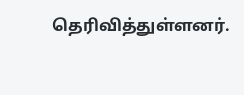தெரிவித்துள்ளனர்.